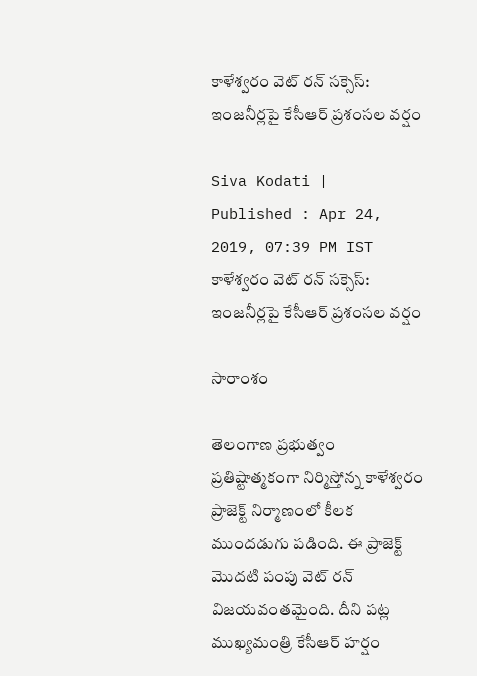కాళేశ్వరం వెట్ రన్ సక్సెస్: ఇంజనీర్లపై కేసీఆర్ ప్రశంసల వర్షం

Siva Kodati |
Published : Apr 24, 2019, 07:39 PM IST
కాళేశ్వరం వెట్ రన్ సక్సెస్: ఇంజనీర్లపై కేసీఆర్ ప్రశంసల వర్షం

సారాంశం

తెలంగాణ ప్రభుత్వం ప్రతిష్టాత్మకంగా నిర్మిస్తోన్న కాళేశ్వరం ప్రాజెక్ట్‌ నిర్మాణంలో కీలక ముందడుగు పడింది. ఈ ప్రాజెక్ట్ మొదటి పంపు వెట్ రన్ విజయవంతమైంది. దీని పట్ల ముఖ్యమంత్రి కేసీఆర్ హర్షం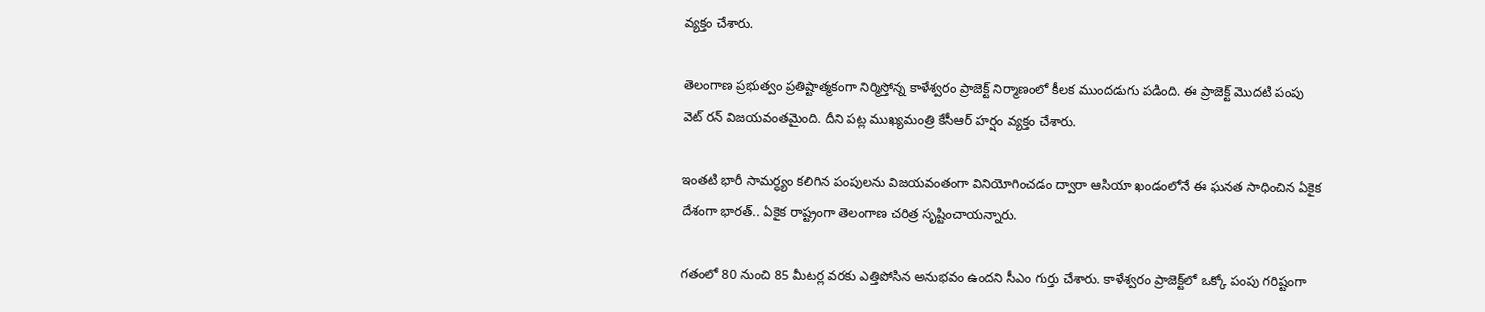వ్యక్తం చేశారు.

తెలంగాణ ప్రభుత్వం ప్రతిష్టాత్మకంగా నిర్మిస్తోన్న కాళేశ్వరం ప్రాజెక్ట్‌ నిర్మాణంలో కీలక ముందడుగు పడింది. ఈ ప్రాజెక్ట్ మొదటి పంపు వెట్ రన్ విజయవంతమైంది. దీని పట్ల ముఖ్యమంత్రి కేసీఆర్ హర్షం వ్యక్తం చేశారు.

ఇంతటి భారీ సామర్ధ్యం కలిగిన పంపులను విజయవంతంగా వినియోగించడం ద్వారా ఆసియా ఖండంలోనే ఈ ఘనత సాధించిన ఏకైక దేశంగా భారత్.. ఏకైక రాష్ట్రంగా తెలంగాణ చరిత్ర సృష్టించాయన్నారు.

గతంలో 80 నుంచి 85 మీటర్ల వరకు ఎత్తిపోసిన అనుభవం ఉందని సీఎం గుర్తు చేశారు. కాళేశ్వరం ప్రాజెక్ట్‌లో ఒక్కో పంపు గరిష్టంగా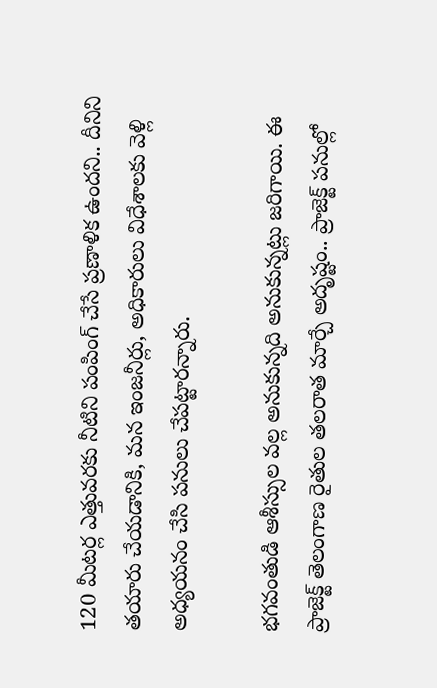120 మీటర్ల ఎత్తువరకు నీటిని పంపింగ్ చేసే ప్రణాళిక ఉందని.. దీనిని తయారు చేయడానికి, మన ఇంజనీర్లు, అధికారులు విధేశాలకు వెళ్లి అధ్యయనం చేసి పనులు చేపట్టారన్నారు.

భగవంతుడి ఆశీస్సుల వల్ల అనుకున్నది అనుకున్నట్లు జరిగాయి. ఈ ప్రాజెక్ట్ తెలంగాణ రైతుల తలరాత మార్చే అదృష్టం.. ప్రాజెక్ట్ పనుల్లో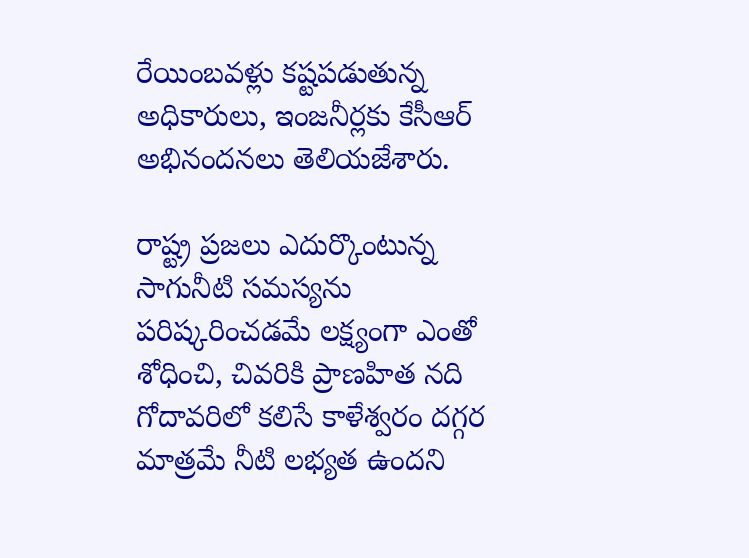రేయింబవళ్లు కష్టపడుతున్న అధికారులు, ఇంజనీర్లకు కేసీఆర్ అభినందనలు తెలియజేశారు.

రాష్ట్ర ప్రజలు ఎదుర్కొంటున్న సాగునీటి సమస్యను పరిష్కరించడమే లక్ష్యంగా ఎంతో శోధించి, చివరికి ప్రాణహిత నది గోదావరిలో కలిసే కాళేశ్వరం దగ్గర మాత్రమే నీటి లభ్యత ఉందని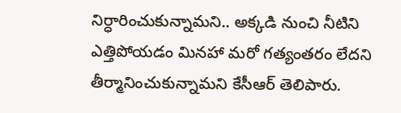నిర్ధారించుకున్నామని.. అక్కడి నుంచి నీటిని ఎత్తిపోయడం మినహా మరో గత్యంతరం లేదని తీర్మానించుకున్నామని కేసీఆర్ తెలిపారు.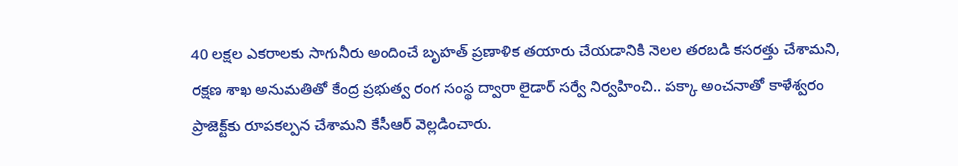40 లక్షల ఎకరాలకు సాగునీరు అందించే బృహత్ ప్రణాళిక తయారు చేయడానికి నెలల తరబడి కసరత్తు చేశామని, రక్షణ శాఖ అనుమతితో కేంద్ర ప్రభుత్వ రంగ సంస్థ ద్వారా లైడార్ సర్వే నిర్వహించి.. పక్కా అంచనాతో కాళేశ్వరం ప్రాజెక్ట్‌కు రూపకల్పన చేశామని కేసీఆర్ వెల్లడించారు.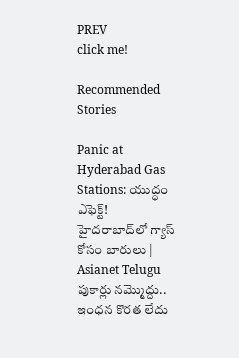PREV
click me!

Recommended Stories

Panic at Hyderabad Gas Stations: యుద్ధం ఎఫెక్ట్! హైదరాబాద్‌లో గ్యాస్ కోసం బారులు | Asianet Telugu
పుకార్లు నమ్మొద్దు.. ఇంధన కొరత లేదు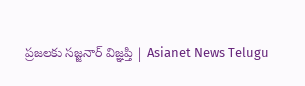ప్రజలకు సజ్జనార్ విజ్ఞప్తి | Asianet News Telugu